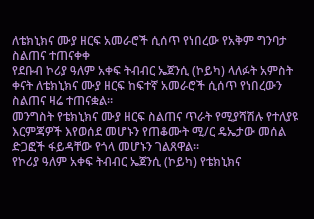ለቴክኒክና ሙያ ዘርፍ አመራሮች ሲሰጥ የነበረው የአቅም ግንባታ ስልጠና ተጠናቀቀ
የደቡብ ኮሪያ ዓለም አቀፍ ትብብር ኤጀንሲ (ኮይካ) ላለፉት አምስት ቀናት ለቴክኒክና ሙያ ዘርፍ ከፍተኛ አመራሮች ሲሰጥ የነበረውን ስልጠና ዛሬ ተጠናቋል።
መንግስት የቴክኒክና ሙያ ዘርፍ ስልጠና ጥራት የሚያሻሽሉ የተለያዩ እርምጃዎች እየወሰደ መሆኑን የጠቆሙት ሚ/ር ዴኤታው መሰል ድጋፎች ፋይዳቸው የጎላ መሆኑን ገልጸዋል፡፡
የኮሪያ ዓለም አቀፍ ትብብር ኤጀንሲ (ኮይካ) የቴክኒክና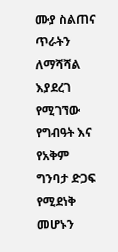ሙያ ስልጠና ጥራትን ለማሻሻል እያደረገ የሚገኘው የግብዓት እና የአቅም ግንባታ ድጋፍ የሚደነቅ መሆኑን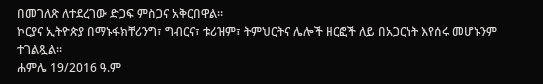በመገለጽ ለተደረገው ድጋፍ ምስጋና አቅርበዋል።
ኮርያና ኢትዮጵያ በማኑፋክቸሪንግ፣ ግብርና፣ ቱሪዝም፣ ትምህርትና ሌሎች ዘርፎች ለይ በአጋርነት እየሰሩ መሆኑንም ተገልጿል።
ሐምሌ 19/2016 ዓ.ም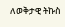ለወቅታዊ ትኩስ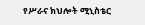የሥራና ክህሎት ሚኒስቴር